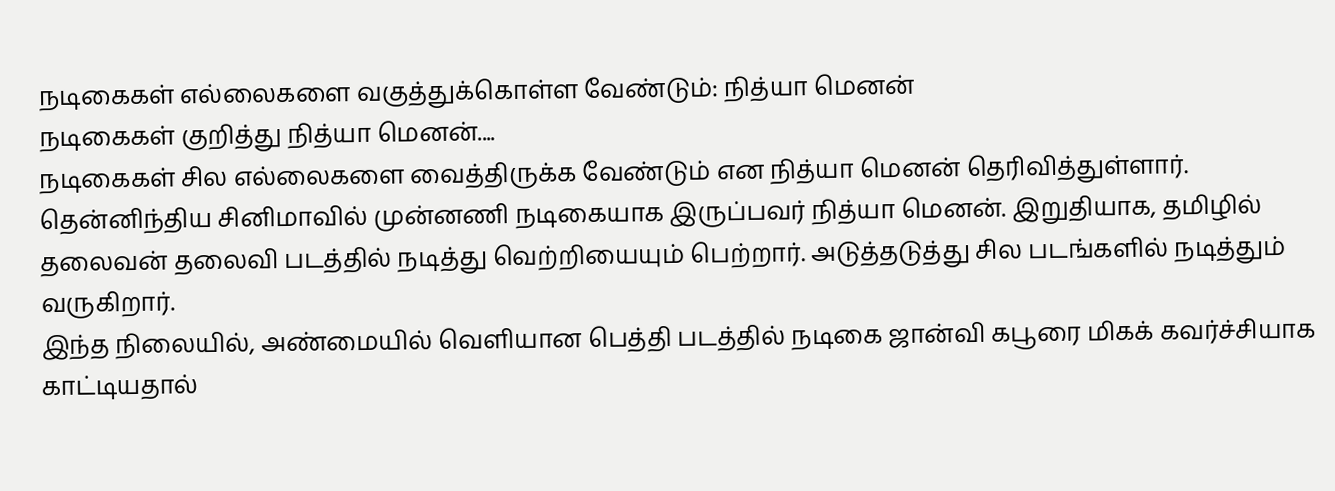நடிகைகள் எல்லைகளை வகுத்துக்கொள்ள வேண்டும்: நித்யா மெனன்
நடிகைகள் குறித்து நித்யா மெனன்....
நடிகைகள் சில எல்லைகளை வைத்திருக்க வேண்டும் என நித்யா மெனன் தெரிவித்துள்ளார்.
தென்னிந்திய சினிமாவில் முன்னணி நடிகையாக இருப்பவர் நித்யா மெனன். இறுதியாக, தமிழில் தலைவன் தலைவி படத்தில் நடித்து வெற்றியையும் பெற்றார். அடுத்தடுத்து சில படங்களில் நடித்தும் வருகிறார்.
இந்த நிலையில், அண்மையில் வெளியான பெத்தி படத்தில் நடிகை ஜான்வி கபூரை மிகக் கவர்ச்சியாக காட்டியதால்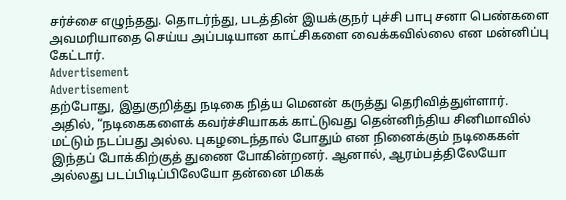சர்ச்சை எழுந்தது. தொடர்ந்து, படத்தின் இயக்குநர் புச்சி பாபு சனா பெண்களை அவமரியாதை செய்ய அப்படியான காட்சிகளை வைக்கவில்லை என மன்னிப்பு கேட்டார்.
Advertisement
Advertisement
தற்போது, இதுகுறித்து நடிகை நித்ய மெனன் கருத்து தெரிவித்துள்ளார். அதில், “நடிகைகளைக் கவர்ச்சியாகக் காட்டுவது தென்னிந்திய சினிமாவில் மட்டும் நடப்பது அல்ல. புகழடைந்தால் போதும் என நினைக்கும் நடிகைகள் இந்தப் போக்கிற்குத் துணை போகின்றனர். ஆனால், ஆரம்பத்திலேயோ அல்லது படப்பிடிப்பிலேயோ தன்னை மிகக்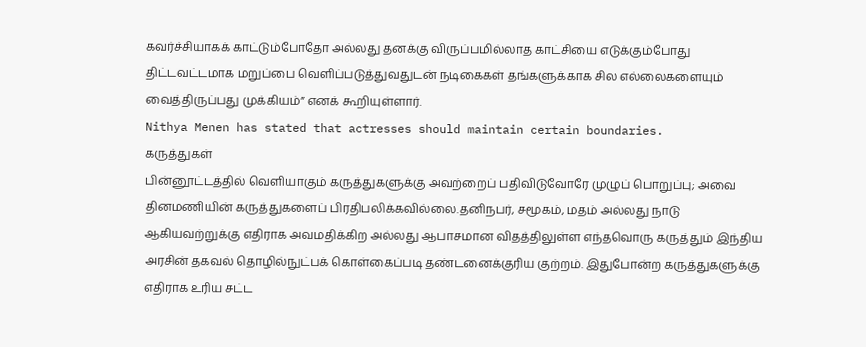கவர்ச்சியாகக் காட்டும்போதோ அல்லது தனக்கு விருப்பமில்லாத காட்சியை எடுக்கும்போது திட்டவட்டமாக மறுப்பை வெளிப்படுத்துவதுடன் நடிகைகள் தங்களுக்காக சில எல்லைகளையும் வைத்திருப்பது முக்கியம்” எனக் கூறியுள்ளார்.
Nithya Menen has stated that actresses should maintain certain boundaries.
கருத்துகள்
பின்னூட்டத்தில் வெளியாகும் கருத்துகளுக்கு அவற்றைப் பதிவிடுவோரே முழுப் பொறுப்பு; அவை தினமணியின் கருத்துகளைப் பிரதிபலிக்கவில்லை.தனிநபர், சமூகம், மதம் அல்லது நாடு ஆகியவற்றுக்கு எதிராக அவமதிக்கிற அல்லது ஆபாசமான விதத்திலுள்ள எந்தவொரு கருத்தும் இந்திய அரசின் தகவல் தொழில்நுட்பக் கொள்கைப்படி தண்டனைக்குரிய குற்றம். இதுபோன்ற கருத்துகளுக்கு எதிராக உரிய சட்ட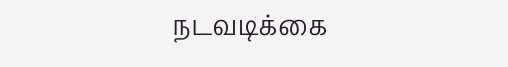நடவடிக்கை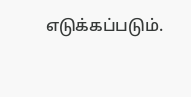எடுக்கப்படும்.